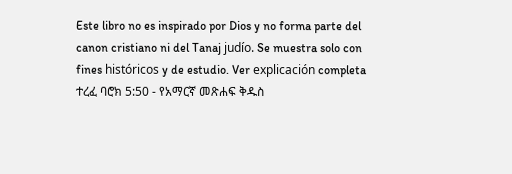Este libro no es inspirado por Dios y no forma parte del canon cristiano ni del Tanaj judío. Se muestra solo con fines históricos y de estudio. Ver explicación completa ተረፈ ባሮክ 5:50 - የአማርኛ መጽሐፍ ቅዱስ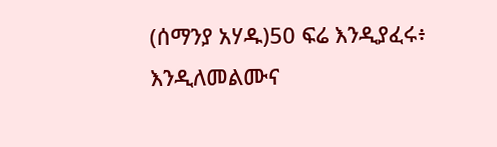(ሰማንያ አሃዱ)50 ፍሬ እንዲያፈሩ፥ እንዲለመልሙና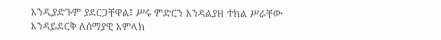እንዲያድጉም ያደርጋቸዋል፤ ሥሩ ምድርን እንዳልያዘ ተክል ሥራቸው እንዳይደርቅ ለሰማያዊ አምላክ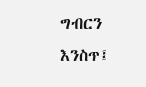ግብርን እንስጥ፤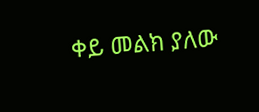ቀይ መልክ ያለው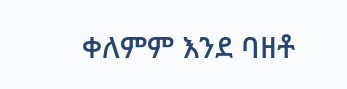ቀለምም እንደ ባዘቶ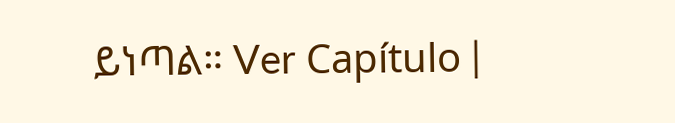ይነጣል። Ver Capítulo |